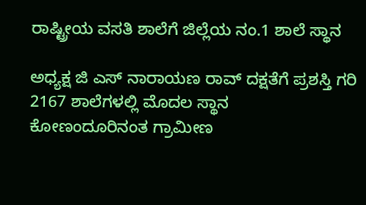ರಾಷ್ಟ್ರೀಯ ವಸತಿ ಶಾಲೆಗೆ ಜಿಲ್ಲೆಯ ನಂ.1 ಶಾಲೆ ಸ್ಥಾನ

ಅಧ್ಯಕ್ಷ ಜಿ ಎಸ್ ನಾರಾಯಣ ರಾವ್ ದಕ್ಷತೆಗೆ ಪ್ರಶಸ್ತಿ ಗರಿ
2167 ಶಾಲೆಗಳಲ್ಲಿ ಮೊದಲ ಸ್ಥಾನ
ಕೋಣಂದೂರಿನಂತ ಗ್ರಾಮೀಣ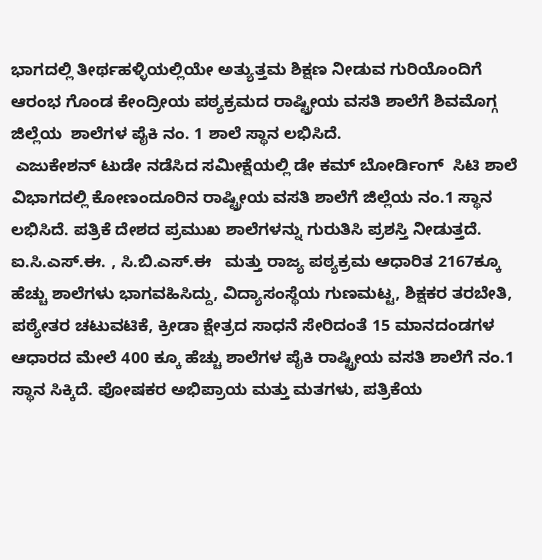ಭಾಗದಲ್ಲಿ ತೀರ್ಥಹಳ್ಳಿಯಲ್ಲಿಯೇ ಅತ್ಯುತ್ತಮ ಶಿಕ್ಷಣ ನೀಡುವ ಗುರಿಯೊಂದಿಗೆ ಆರಂಭ ಗೊಂಡ ಕೇಂದ್ರೀಯ ಪಠ್ಯಕ್ರಮದ ರಾಷ್ಟ್ರೀಯ ವಸತಿ ಶಾಲೆಗೆ ಶಿವಮೊಗ್ಗ ಜಿಲ್ಲೆಯ  ಶಾಲೆಗಳ ಪೈಕಿ ನಂ. 1 ಶಾಲೆ ಸ್ಥಾನ ಲಭಿಸಿದೆ.
 ಎಜುಕೇಶನ್ ಟುಡೇ ನಡೆಸಿದ ಸಮೀಕ್ಷೆಯಲ್ಲಿ ಡೇ ಕಮ್ ಬೋರ್ಡಿಂಗ್  ಸಿಟಿ ಶಾಲೆ ವಿಭಾಗದಲ್ಲಿ ಕೋಣಂದೂರಿನ ರಾಷ್ಟ್ರೀಯ ವಸತಿ ಶಾಲೆಗೆ ಜಿಲ್ಲೆಯ ನಂ.1 ಸ್ಥಾನ ಲಭಿಸಿದೆ. ಪತ್ರಿಕೆ ದೇಶದ ಪ್ರಮುಖ ಶಾಲೆಗಳನ್ನು ಗುರುತಿಸಿ ಪ್ರಶಸ್ತಿ ನೀಡುತ್ತದೆ. ಐ.ಸಿ.ಎಸ್.ಈ. , ಸಿ.ಬಿ.ಎಸ್.ಈ   ಮತ್ತು ರಾಜ್ಯ ಪಠ್ಯಕ್ರಮ ಆಧಾರಿತ 2167ಕ್ಕೂ ಹೆಚ್ಚು ಶಾಲೆಗಳು ಭಾಗವಹಿಸಿದ್ದು, ವಿದ್ಯಾಸಂಸ್ಥೆಯ ಗುಣಮಟ್ಟ, ಶಿಕ್ಷಕರ ತರಬೇತಿ, ಪಠ್ಯೇತರ ಚಟುವಟಿಕೆ, ಕ್ರೀಡಾ ಕ್ಷೇತ್ರದ ಸಾಧನೆ ಸೇರಿದಂತೆ 15 ಮಾನದಂಡಗಳ ಆಧಾರದ ಮೇಲೆ 400 ಕ್ಕೂ ಹೆಚ್ಚು ಶಾಲೆಗಳ ಪೈಕಿ ರಾಷ್ಟ್ರೀಯ ವಸತಿ ಶಾಲೆಗೆ ನಂ.1 ಸ್ಥಾನ ಸಿಕ್ಕಿದೆ. ಪೋಷಕರ ಅಭಿಪ್ರಾಯ ಮತ್ತು ಮತಗಳು, ಪತ್ರಿಕೆಯ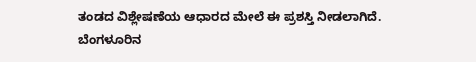ತಂಡದ ವಿಶ್ಲೇಷಣೆಯ ಆಧಾರದ ಮೇಲೆ ಈ ಪ್ರಶಸ್ತಿ ನೀಡಲಾಗಿದೆ.
ಬೆಂಗಳೂರಿನ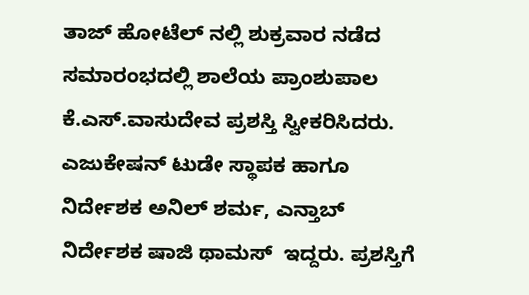ತಾಜ್ ಹೋಟೆಲ್ ನಲ್ಲಿ ಶುಕ್ರವಾರ ನಡೆದ ಸಮಾರಂಭದಲ್ಲಿ ಶಾಲೆಯ ಪ್ರಾಂಶುಪಾಲ ಕೆ.ಎಸ್.ವಾಸುದೇವ ಪ್ರಶಸ್ತಿ ಸ್ವೀಕರಿಸಿದರು.  ಎಜುಕೇಷನ್ ಟುಡೇ ಸ್ಥಾಪಕ ಹಾಗೂ ನಿರ್ದೇಶಕ ಅನಿಲ್ ಶರ್ಮ, ಎನ್ತಾಬ್ ನಿರ್ದೇಶಕ ಷಾಜಿ ಥಾಮಸ್  ಇದ್ದರು. ಪ್ರಶಸ್ತಿಗೆ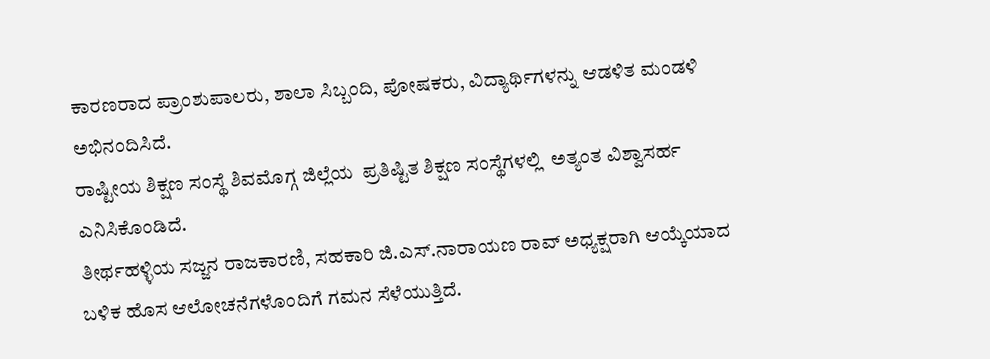ಕಾರಣರಾದ ಪ್ರಾಂಶುಪಾಲರು, ಶಾಲಾ ಸಿಬ್ಬಂದಿ, ಪೋಷಕರು, ವಿದ್ಯಾರ್ಥಿಗಳನ್ನು ಆಡಳಿತ ಮಂಡಳಿ ಅಭಿನಂದಿಸಿದೆ.
ರಾಷ್ಟೀಯ ಶಿಕ್ಷಣ ಸಂಸ್ಥೆ ಶಿವಮೊಗ್ಗ ಜಿಲ್ಲೆಯ  ಪ್ರತಿಷ್ಟಿತ ಶಿಕ್ಷಣ ಸಂಸ್ಥೆಗಳಲ್ಲಿ  ಅತ್ಯಂತ ವಿಶ್ವಾಸರ್ಹ ಎನಿಸಿಕೊಂಡಿದೆ.
ತೀರ್ಥಹಳ್ಳಿಯ ಸಜ್ಜನ ರಾಜಕಾರಣಿ, ಸಹಕಾರಿ ಜಿ.ಎಸ್.ನಾರಾಯಣ ರಾವ್ ಅಧ್ಯಕ್ಷರಾಗಿ ಆಯ್ಕೆಯಾದ ಬಳಿಕ ಹೊಸ ಆಲೋಚನೆಗಳೊಂದಿಗೆ ಗಮನ ಸೆಳೆಯುತ್ತಿದೆ.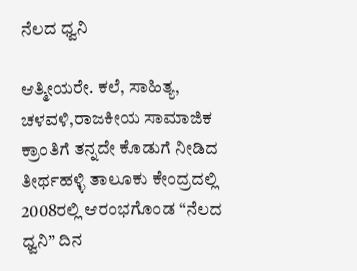ನೆಲದ ಧ್ವನಿ

ಆತ್ಮೀಯರೇ. ಕಲೆ, ಸಾಹಿತ್ಯ, ಚಳವಳಿ,ರಾಜಕೀಯ ಸಾಮಾಜಿಕ ಕ್ರಾಂತಿಗೆ ತನ್ನದೇ ಕೊಡುಗೆ ನೀಡಿದ ತೀರ್ಥಹಳ್ಳಿ ತಾಲೂಕು ಕೇಂದ್ರದಲ್ಲಿ 2008ರಲ್ಲಿ ಆರಂಭಗೊಂಡ “ನೆಲದ ಧ್ವನಿ” ದಿನ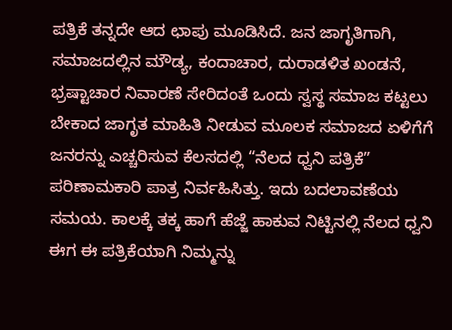ಪತ್ರಿಕೆ ತನ್ನದೇ ಆದ ಛಾಪು ಮೂಡಿಸಿದೆ. ಜನ ಜಾಗೃತಿಗಾಗಿ, ಸಮಾಜದಲ್ಲಿನ ಮೌಡ್ಯ, ಕಂದಾಚಾರ, ದುರಾಡಳಿತ ಖಂಡನೆ, ಭ್ರಷ್ಟಾಚಾರ ನಿವಾರಣೆ ಸೇರಿದಂತೆ ಒಂದು ಸ್ವಸ್ಥ ಸಮಾಜ ಕಟ್ಟಲು ಬೇಕಾದ ಜಾಗೃತ ಮಾಹಿತಿ ನೀಡುವ ಮೂಲಕ ಸಮಾಜದ ಏಳಿಗೆಗೆ ಜನರನ್ನು ಎಚ್ಚರಿಸುವ ಕೆಲಸದಲ್ಲಿ “ನೆಲದ ಧ್ವನಿ ಪತ್ರಿಕೆ” ಪರಿಣಾಮಕಾರಿ ಪಾತ್ರ ನಿರ್ವಹಿಸಿತ್ತು. ಇದು ಬದಲಾವಣೆಯ ಸಮಯ. ಕಾಲಕ್ಕೆ ತಕ್ಕ ಹಾಗೆ ಹೆಜ್ಜೆ ಹಾಕುವ ನಿಟ್ಟಿನಲ್ಲಿ ನೆಲದ ಧ್ವನಿ ಈಗ ಈ ಪತ್ರಿಕೆಯಾಗಿ ನಿಮ್ಮನ್ನು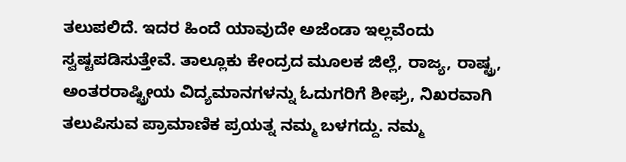ತಲುಪಲಿದೆ. ಇದರ ಹಿಂದೆ ಯಾವುದೇ ಅಜೆಂಡಾ ಇಲ್ಲವೆಂದು ಸ್ವಷ್ಟಪಡಿಸುತ್ತೇವೆ. ತಾಲ್ಲೂಕು ಕೇಂದ್ರದ ಮೂಲಕ ಜಿಲ್ಲೆ, ರಾಜ್ಯ, ರಾಷ್ಟ್ರ, ಅಂತರರಾಷ್ಟ್ರೀಯ ವಿದ್ಯಮಾನಗಳನ್ನು ಓದುಗರಿಗೆ ಶೀಘ್ರ, ನಿಖರವಾಗಿ ತಲುಪಿಸುವ ಪ್ರಾಮಾಣಿಕ ಪ್ರಯತ್ನ ನಮ್ಮ ಬಳಗದ್ದು. ನಮ್ಮ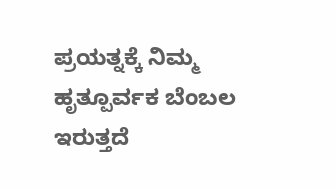ಪ್ರಯತ್ನಕ್ಕೆ ನಿಮ್ಮ ಹೃತ್ಪೂರ್ವಕ ಬೆಂಬಲ ಇರುತ್ತದೆ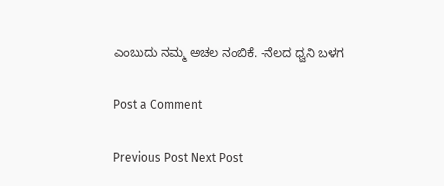ಎಂಬುದು ನಮ್ಮ ಅಚಲ ನಂಬಿಕೆ. -ನೆಲದ ಧ್ವನಿ ಬಳಗ

Post a Comment

Previous Post Next Post